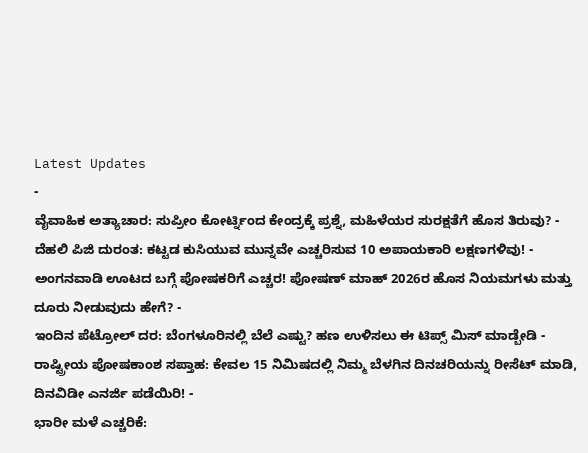Latest Updates
-
ವೈವಾಹಿಕ ಅತ್ಯಾಚಾರ: ಸುಪ್ರೀಂ ಕೋರ್ಟ್ನಿಂದ ಕೇಂದ್ರಕ್ಕೆ ಪ್ರಶ್ನೆ, ಮಹಿಳೆಯರ ಸುರಕ್ಷತೆಗೆ ಹೊಸ ತಿರುವು? -
ದೆಹಲಿ ಪಿಜಿ ದುರಂತ: ಕಟ್ಟಡ ಕುಸಿಯುವ ಮುನ್ನವೇ ಎಚ್ಚರಿಸುವ 10 ಅಪಾಯಕಾರಿ ಲಕ್ಷಣಗಳಿವು! -
ಅಂಗನವಾಡಿ ಊಟದ ಬಗ್ಗೆ ಪೋಷಕರಿಗೆ ಎಚ್ಚರ! ಪೋಷಣ್ ಮಾಹ್ 2026ರ ಹೊಸ ನಿಯಮಗಳು ಮತ್ತು ದೂರು ನೀಡುವುದು ಹೇಗೆ? -
ಇಂದಿನ ಪೆಟ್ರೋಲ್ ದರ: ಬೆಂಗಳೂರಿನಲ್ಲಿ ಬೆಲೆ ಎಷ್ಟು? ಹಣ ಉಳಿಸಲು ಈ ಟಿಪ್ಸ್ ಮಿಸ್ ಮಾಡ್ಬೇಡಿ -
ರಾಷ್ಟ್ರೀಯ ಪೋಷಕಾಂಶ ಸಪ್ತಾಹ: ಕೇವಲ 15 ನಿಮಿಷದಲ್ಲಿ ನಿಮ್ಮ ಬೆಳಗಿನ ದಿನಚರಿಯನ್ನು ರೀಸೆಟ್ ಮಾಡಿ, ದಿನವಿಡೀ ಎನರ್ಜಿ ಪಡೆಯಿರಿ! -
ಭಾರೀ ಮಳೆ ಎಚ್ಚರಿಕೆ: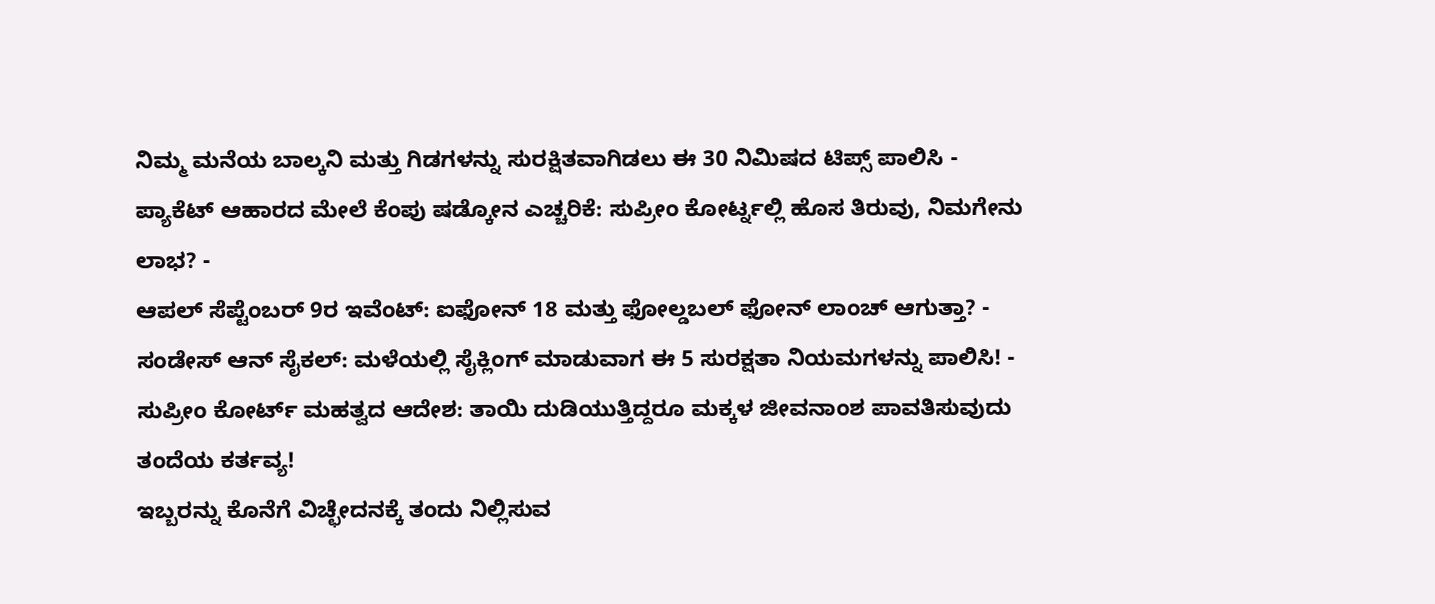ನಿಮ್ಮ ಮನೆಯ ಬಾಲ್ಕನಿ ಮತ್ತು ಗಿಡಗಳನ್ನು ಸುರಕ್ಷಿತವಾಗಿಡಲು ಈ 30 ನಿಮಿಷದ ಟಿಪ್ಸ್ ಪಾಲಿಸಿ -
ಪ್ಯಾಕೆಟ್ ಆಹಾರದ ಮೇಲೆ ಕೆಂಪು ಷಡ್ಕೋನ ಎಚ್ಚರಿಕೆ: ಸುಪ್ರೀಂ ಕೋರ್ಟ್ನಲ್ಲಿ ಹೊಸ ತಿರುವು, ನಿಮಗೇನು ಲಾಭ? -
ಆಪಲ್ ಸೆಪ್ಟೆಂಬರ್ 9ರ ಇವೆಂಟ್: ಐಫೋನ್ 18 ಮತ್ತು ಫೋಲ್ಡಬಲ್ ಫೋನ್ ಲಾಂಚ್ ಆಗುತ್ತಾ? -
ಸಂಡೇಸ್ ಆನ್ ಸೈಕಲ್: ಮಳೆಯಲ್ಲಿ ಸೈಕ್ಲಿಂಗ್ ಮಾಡುವಾಗ ಈ 5 ಸುರಕ್ಷತಾ ನಿಯಮಗಳನ್ನು ಪಾಲಿಸಿ! -
ಸುಪ್ರೀಂ ಕೋರ್ಟ್ ಮಹತ್ವದ ಆದೇಶ: ತಾಯಿ ದುಡಿಯುತ್ತಿದ್ದರೂ ಮಕ್ಕಳ ಜೀವನಾಂಶ ಪಾವತಿಸುವುದು ತಂದೆಯ ಕರ್ತವ್ಯ!
ಇಬ್ಬರನ್ನು ಕೊನೆಗೆ ವಿಚ್ಛೇದನಕ್ಕೆ ತಂದು ನಿಲ್ಲಿಸುವ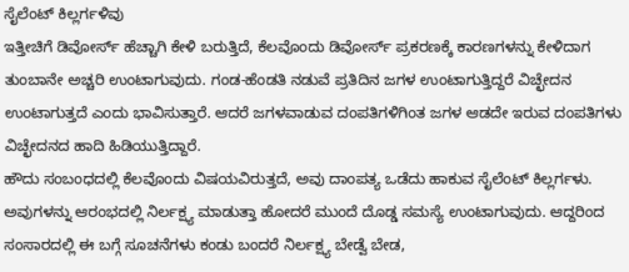ಸೈಲೆಂಟ್ ಕಿಲ್ಲರ್ಗಳಿವು
ಇತ್ತೀಚಿಗೆ ಡಿವೋರ್ಸ್ ಹೆಚ್ಚಾಗಿ ಕೇಳಿ ಬರುತ್ತಿದೆ, ಕೆಲವೊಂದು ಡಿವೋರ್ಸ್ ಪ್ರಕರಣಕ್ಕೆ ಕಾರಣಗಳನ್ನು ಕೇಳಿದಾಗ ತುಂಬಾನೇ ಅಚ್ಚರಿ ಉಂಟಾಗುವುದು. ಗಂಡ-ಹೆಂಡತಿ ನಡುವೆ ಪ್ರತಿದಿನ ಜಗಳ ಉಂಟಾಗುತ್ತಿದ್ದರೆ ವಿಚ್ಛೇದನ ಉಂಟಾಗುತ್ತದೆ ಎಂದು ಭಾವಿಸುತ್ತಾರೆ. ಆದರೆ ಜಗಳವಾಡುವ ದಂಪತಿಗಳಿಗಿಂತ ಜಗಳ ಆಡದೇ ಇರುವ ದಂಪತಿಗಳು ವಿಚ್ಛೇದನದ ಹಾದಿ ಹಿಡಿಯುತ್ತಿದ್ದಾರೆ.
ಹೌದು ಸಂಬಂಧದಲ್ಲಿ ಕೆಲವೊಂದು ವಿಷಯವಿರುತ್ತದೆ, ಅವು ದಾಂಪತ್ಯ ಒಡೆದು ಹಾಕುವ ಸೈಲೆಂಟ್ ಕಿಲ್ಲರ್ಗಳು. ಅವುಗಳನ್ನು ಆರಂಭದಲ್ಲಿ ನಿರ್ಲಕ್ಷ್ಯ ಮಾಡುತ್ತಾ ಹೋದರೆ ಮುಂದೆ ದೊಡ್ಡ ಸಮಸ್ಯೆ ಉಂಟಾಗುವುದು. ಆದ್ದರಿಂದ ಸಂಸಾರದಲ್ಲಿ ಈ ಬಗ್ಗೆ ಸೂಚನೆಗಳು ಕಂಡು ಬಂದರೆ ನಿರ್ಲಕ್ಷ್ಯ ಬೇಡ್ವೆ ಬೇಡ,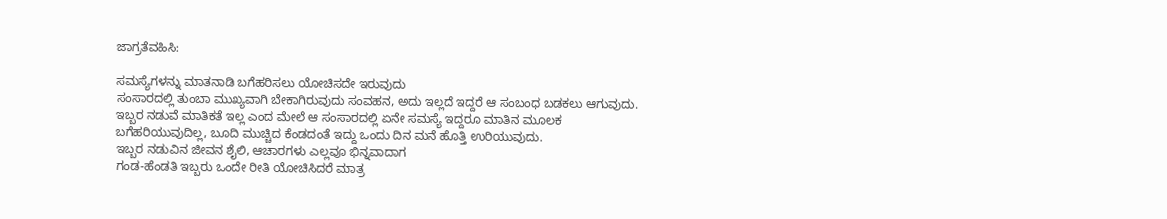ಜಾಗ್ರತೆವಹಿಸಿ:

ಸಮಸ್ಯೆಗಳನ್ನು ಮಾತನಾಡಿ ಬಗೆಹರಿಸಲು ಯೋಚಿಸದೇ ಇರುವುದು
ಸಂಸಾರದಲ್ಲಿ ತುಂಬಾ ಮುಖ್ಯವಾಗಿ ಬೇಕಾಗಿರುವುದು ಸಂವಹನ, ಅದು ಇಲ್ಲದೆ ಇದ್ದರೆ ಆ ಸಂಬಂಧ ಬಡಕಲು ಆಗುವುದು. ಇಬ್ಬರ ನಡುವೆ ಮಾತಿಕತೆ ಇಲ್ಲ ಎಂದ ಮೇಲೆ ಆ ಸಂಸಾರದಲ್ಲಿ ಏನೇ ಸಮಸ್ಯೆ ಇದ್ದರೂ ಮಾತಿನ ಮೂಲಕ ಬಗೆಹರಿಯುವುದಿಲ್ಲ, ಬೂದಿ ಮುಚ್ಚಿದ ಕೆಂಡದಂತೆ ಇದ್ದು ಒಂದು ದಿನ ಮನೆ ಹೊತ್ತಿ ಉರಿಯುವುದು.
ಇಬ್ಬರ ನಡುವಿನ ಜೀವನ ಶೈಲಿ, ಆಚಾರಗಳು ಎಲ್ಲವೂ ಭಿನ್ನವಾದಾಗ
ಗಂಡ-ಹೆಂಡತಿ ಇಬ್ಬರು ಒಂದೇ ರೀತಿ ಯೋಚಿಸಿದರೆ ಮಾತ್ರ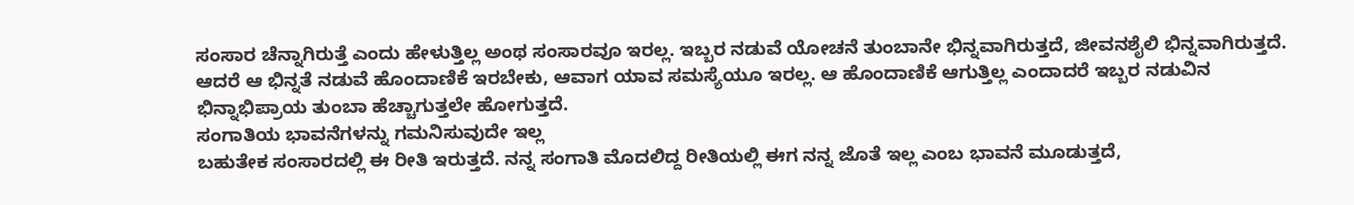ಸಂಸಾರ ಚೆನ್ನಾಗಿರುತ್ತೆ ಎಂದು ಹೇಳುತ್ತಿಲ್ಲ ಅಂಥ ಸಂಸಾರವೂ ಇರಲ್ಲ. ಇಬ್ಬರ ನಡುವೆ ಯೋಚನೆ ತುಂಬಾನೇ ಭಿನ್ನವಾಗಿರುತ್ತದೆ, ಜೀವನಶೈಲಿ ಭಿನ್ನವಾಗಿರುತ್ತದೆ. ಆದರೆ ಆ ಭಿನ್ನತೆ ನಡುವೆ ಹೊಂದಾಣಿಕೆ ಇರಬೇಕು, ಆವಾಗ ಯಾವ ಸಮಸ್ಯೆಯೂ ಇರಲ್ಲ. ಆ ಹೊಂದಾಣಿಕೆ ಆಗುತ್ತಿಲ್ಲ ಎಂದಾದರೆ ಇಬ್ಬರ ನಡುವಿನ ಭಿನ್ನಾಭಿಪ್ರಾಯ ತುಂಬಾ ಹೆಚ್ಚಾಗುತ್ತಲೇ ಹೋಗುತ್ತದೆ.
ಸಂಗಾತಿಯ ಭಾವನೆಗಳನ್ನು ಗಮನಿಸುವುದೇ ಇಲ್ಲ
ಬಹುತೇಕ ಸಂಸಾರದಲ್ಲಿ ಈ ರೀತಿ ಇರುತ್ತದೆ. ನನ್ನ ಸಂಗಾತಿ ಮೊದಲಿದ್ದ ರೀತಿಯಲ್ಲಿ ಈಗ ನನ್ನ ಜೊತೆ ಇಲ್ಲ ಎಂಬ ಭಾವನೆ ಮೂಡುತ್ತದೆ,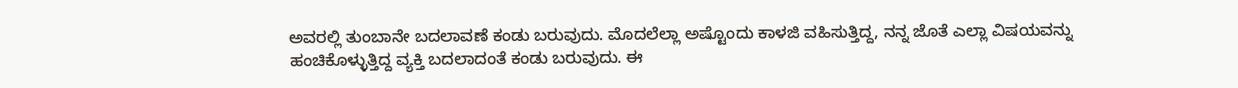ಅವರಲ್ಲಿ ತುಂಬಾನೇ ಬದಲಾವಣೆ ಕಂಡು ಬರುವುದು. ಮೊದಲೆಲ್ಲಾ ಅಷ್ಟೊಂದು ಕಾಳಜಿ ವಹಿಸುತ್ತಿದ್ದ, ನನ್ನ ಜೊತೆ ಎಲ್ಲಾ ವಿಷಯವನ್ನು ಹಂಚಿಕೊಳ್ಳುತ್ತಿದ್ದ ವ್ಯಕ್ತಿ ಬದಲಾದಂತೆ ಕಂಡು ಬರುವುದು. ಈ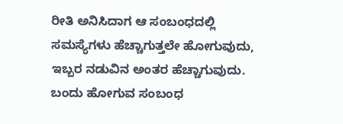ರೀತಿ ಅನಿಸಿದಾಗ ಆ ಸಂಬಂಧದಲ್ಲಿ ಸಮಸ್ಯೆಗಳು ಹೆಚ್ಚಾಗುತ್ತಲೇ ಹೋಗುವುದು, ಇಬ್ಬರ ನಡುವಿನ ಅಂತರ ಹೆಚ್ಚಾಗುವುದು.
ಬಂದು ಹೋಗುವ ಸಂಬಂಧ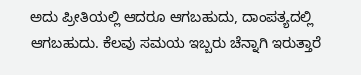ಅದು ಪ್ರೀತಿಯಲ್ಲಿ ಆದರೂ ಆಗಬಹುದು, ದಾಂಪತ್ಯದಲ್ಲಿ ಆಗಬಹುದು. ಕೆಲವು ಸಮಯ ಇಬ್ಬರು ಚೆನ್ನಾಗಿ ಇರುತ್ತಾರೆ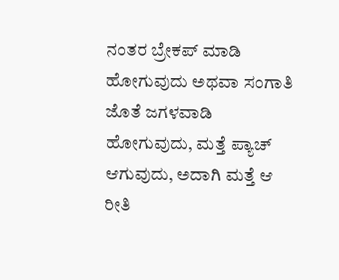ನಂತರ ಬ್ರೇಕಪ್ ಮಾಡಿ ಹೋಗುವುದು ಅಥವಾ ಸಂಗಾತಿ ಜೊತೆ ಜಗಳವಾಡಿ ಹೋಗುವುದು, ಮತ್ತೆ ಪ್ಯಾಚ್ ಆಗುವುದು, ಅದಾಗಿ ಮತ್ತೆ ಆ ರೀತಿ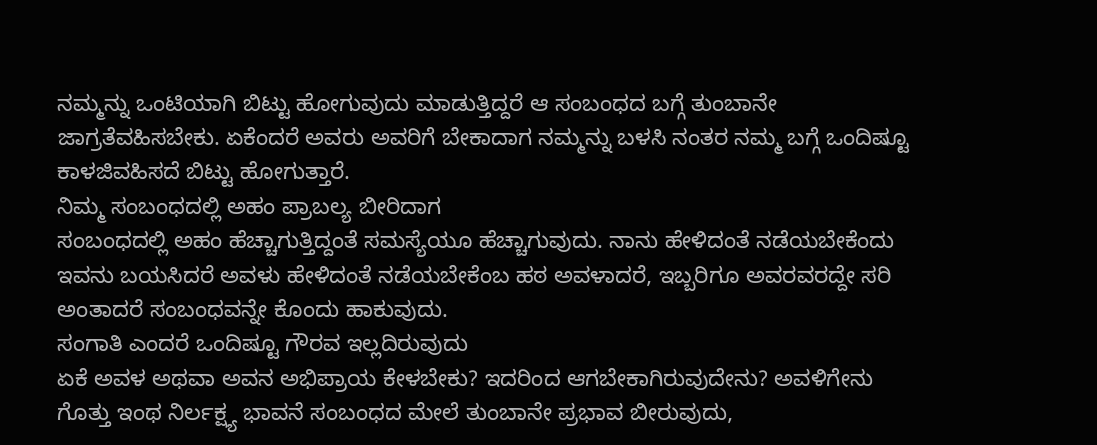ನಮ್ಮನ್ನು ಒಂಟಿಯಾಗಿ ಬಿಟ್ಟು ಹೋಗುವುದು ಮಾಡುತ್ತಿದ್ದರೆ ಆ ಸಂಬಂಧದ ಬಗ್ಗೆ ತುಂಬಾನೇ ಜಾಗ್ರತೆವಹಿಸಬೇಕು. ಏಕೆಂದರೆ ಅವರು ಅವರಿಗೆ ಬೇಕಾದಾಗ ನಮ್ಮನ್ನು ಬಳಸಿ ನಂತರ ನಮ್ಮ ಬಗ್ಗೆ ಒಂದಿಷ್ಟೂ ಕಾಳಜಿವಹಿಸದೆ ಬಿಟ್ಟು ಹೋಗುತ್ತಾರೆ.
ನಿಮ್ಮ ಸಂಬಂಧದಲ್ಲಿ ಅಹಂ ಪ್ರಾಬಲ್ಯ ಬೀರಿದಾಗ
ಸಂಬಂಧದಲ್ಲಿ ಅಹಂ ಹೆಚ್ಚಾಗುತ್ತಿದ್ದಂತೆ ಸಮಸ್ಯೆಯೂ ಹೆಚ್ಚಾಗುವುದು. ನಾನು ಹೇಳಿದಂತೆ ನಡೆಯಬೇಕೆಂದು ಇವನು ಬಯಸಿದರೆ ಅವಳು ಹೇಳಿದಂತೆ ನಡೆಯಬೇಕೆಂಬ ಹಠ ಅವಳಾದರೆ, ಇಬ್ಬರಿಗೂ ಅವರವರದ್ದೇ ಸರಿ ಅಂತಾದರೆ ಸಂಬಂಧವನ್ನೇ ಕೊಂದು ಹಾಕುವುದು.
ಸಂಗಾತಿ ಎಂದರೆ ಒಂದಿಷ್ಟೂ ಗೌರವ ಇಲ್ಲದಿರುವುದು
ಏಕೆ ಅವಳ ಅಥವಾ ಅವನ ಅಭಿಪ್ರಾಯ ಕೇಳಬೇಕು? ಇದರಿಂದ ಆಗಬೇಕಾಗಿರುವುದೇನು? ಅವಳಿಗೇನು ಗೊತ್ತು ಇಂಥ ನಿರ್ಲಕ್ಷ್ಯ ಭಾವನೆ ಸಂಬಂಧದ ಮೇಲೆ ತುಂಬಾನೇ ಪ್ರಭಾವ ಬೀರುವುದು,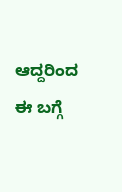ಆದ್ದರಿಂದ ಈ ಬಗ್ಗೆ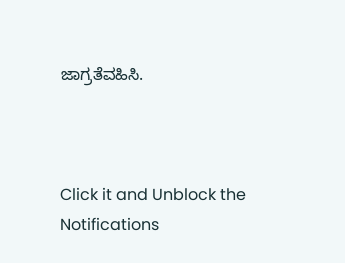ಜಾಗ್ರತೆವಹಿಸಿ.



Click it and Unblock the Notifications